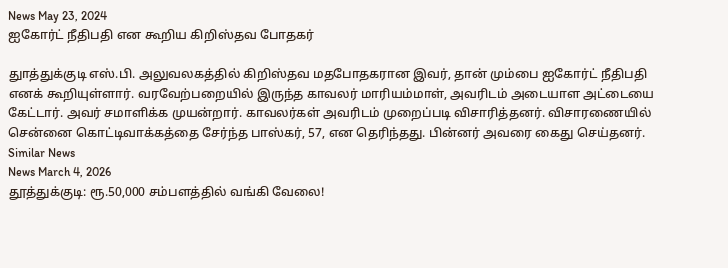News May 23, 2024
ஐகோர்ட் நீதிபதி என கூறிய கிறிஸ்தவ போதகர்

துாத்துக்குடி எஸ்.பி. அலுவலகத்தில் கிறிஸ்தவ மதபோதகரான இவர், தான் மும்பை ஐகோர்ட் நீதிபதி எனக் கூறியுள்ளார். வரவேற்பறையில் இருந்த காவலர் மாரியம்மாள், அவரிடம் அடையாள அட்டையை கேட்டார். அவர் சமாளிக்க முயன்றார். காவலர்கள் அவரிடம் முறைப்படி விசாரித்தனர். விசாரணையில் சென்னை கொட்டிவாக்கத்தை சேர்ந்த பாஸ்கர், 57, என தெரிந்தது. பின்னர் அவரை கைது செய்தனர்.
Similar News
News March 4, 2026
தூத்துக்குடி: ரூ.50,000 சம்பளத்தில் வங்கி வேலை!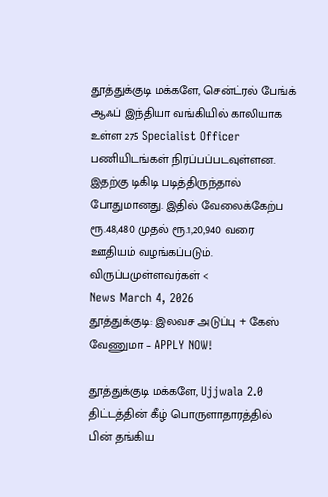தூத்துக்குடி மக்களே, சென்ட்ரல் பேங்க் ஆஃப் இந்தியா வங்கியில் காலியாக உள்ள 275 Specialist Officer பணியிடங்கள் நிரப்பப்படவுள்ளன. இதற்கு டிகிடி படித்திருந்தால் போதுமானது. இதில் வேலைக்கேற்ப ரூ.48,480 முதல் ரூ.1,20,940 வரை ஊதியம் வழங்கப்படும். விருப்பமுள்ளவர்கள் <
News March 4, 2026
தூத்துக்குடி: இலவச அடுப்பு + கேஸ் வேணுமா – APPLY NOW!

தூத்துக்குடி மக்களே, Ujjwala 2.0 திட்டத்தின் கீழ் பொருளாதாரத்தில் பின் தங்கிய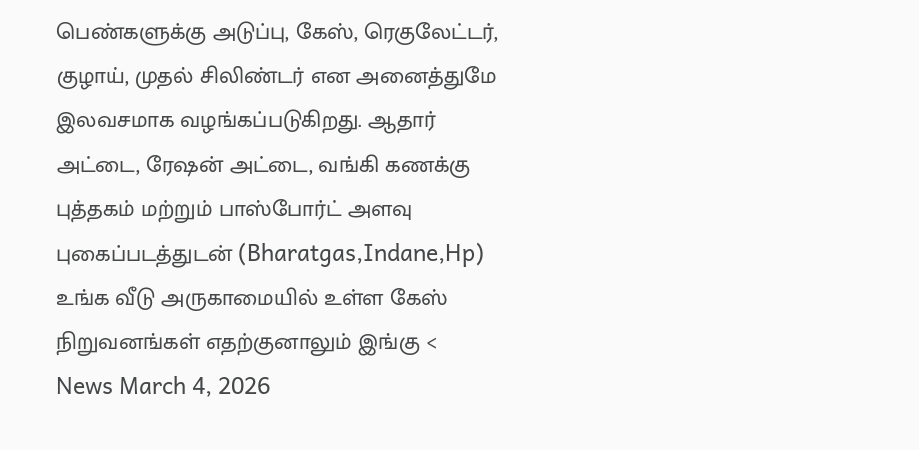பெண்களுக்கு அடுப்பு, கேஸ், ரெகுலேட்டர், குழாய், முதல் சிலிண்டர் என அனைத்துமே இலவசமாக வழங்கப்படுகிறது. ஆதார் அட்டை, ரேஷன் அட்டை, வங்கி கணக்கு புத்தகம் மற்றும் பாஸ்போர்ட் அளவு புகைப்படத்துடன் (Bharatgas,Indane,Hp) உங்க வீடு அருகாமையில் உள்ள கேஸ் நிறுவனங்கள் எதற்குனாலும் இங்கு <
News March 4, 2026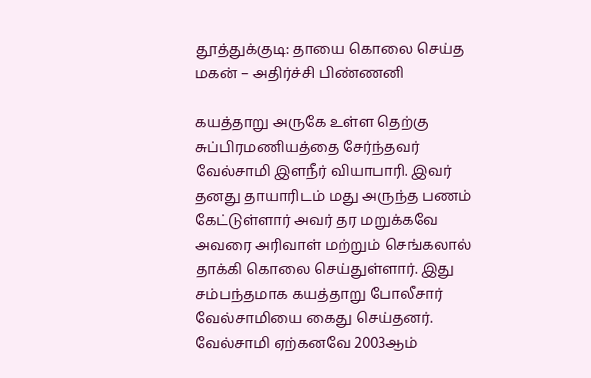தூத்துக்குடி: தாயை கொலை செய்த மகன் – அதிர்ச்சி பிண்ணனி

கயத்தாறு அருகே உள்ள தெற்கு சுப்பிரமணியத்தை சேர்ந்தவர் வேல்சாமி இளநீர் வியாபாரி. இவர் தனது தாயாரிடம் மது அருந்த பணம் கேட்டுள்ளார் அவர் தர மறுக்கவே அவரை அரிவாள் மற்றும் செங்கலால் தாக்கி கொலை செய்துள்ளார். இது சம்பந்தமாக கயத்தாறு போலீசார் வேல்சாமியை கைது செய்தனர். வேல்சாமி ஏற்கனவே 2003ஆம்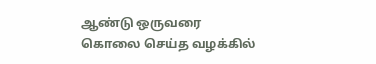ஆண்டு ஒருவரை கொலை செய்த வழக்கில்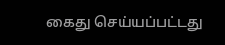கைது செய்யப்பட்டது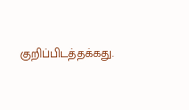குறிப்பிடத்தக்கது.